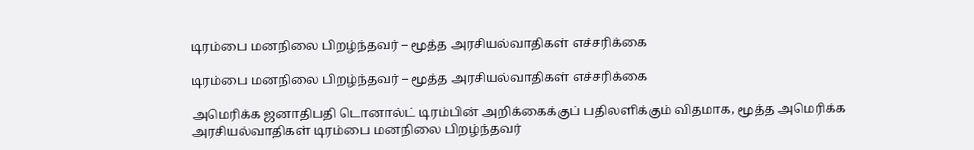டிரம்பை மனநிலை பிறழ்ந்தவர் – மூத்த அரசியல்வாதிகள் எச்சரிக்கை

டிரம்பை மனநிலை பிறழ்ந்தவர் – மூத்த அரசியல்வாதிகள் எச்சரிக்கை

அமெரிக்க ஜனாதிபதி டொனால்ட் டிரம்பின் அறிக்கைக்குப் பதிலளிக்கும் விதமாக, மூத்த அமெரிக்க அரசியல்வாதிகள் டிரம்பை மனநிலை பிறழ்ந்தவர்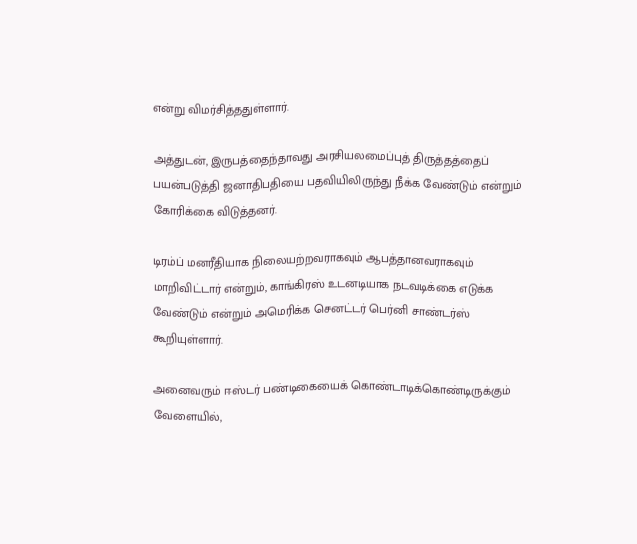என்று விமர்சித்ததுள்ளார்.

அத்துடன், இருபத்தைந்தாவது அரசியலமைப்புத் திருத்தத்தைப் பயன்படுத்தி ஜனாதிபதியை பதவியிலிருந்து நீக்க வேண்டும் என்றும் கோரிக்கை விடுத்தனர்.

டிரம்ப் மனரீதியாக நிலையற்றவராகவும் ஆபத்தானவராகவும் மாறிவிட்டார் என்றும், காங்கிரஸ் உடனடியாக நடவடிக்கை எடுக்க வேண்டும் என்றும் அமெரிக்க செனட்டர் பெர்னி சாண்டர்ஸ் கூறியுள்ளார்.

அனைவரும் ஈஸ்டர் பண்டிகையைக் கொண்டாடிக்கொண்டிருக்கும் வேளையில்,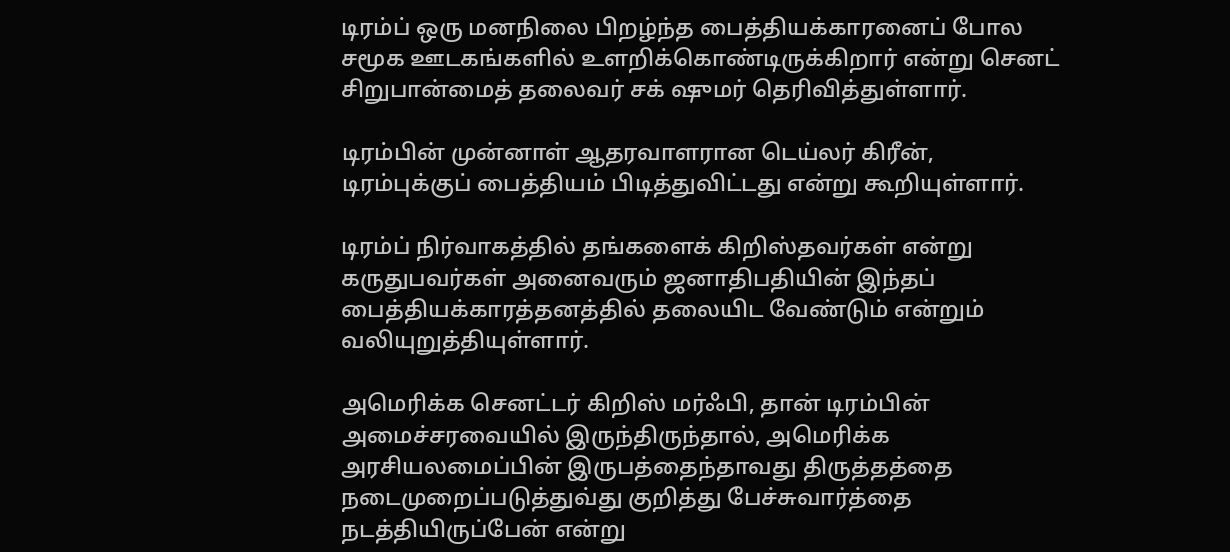டிரம்ப் ஒரு மனநிலை பிறழ்ந்த பைத்தியக்காரனைப் போல சமூக ஊடகங்களில் உளறிக்கொண்டிருக்கிறார் என்று செனட் சிறுபான்மைத் தலைவர் சக் ஷுமர் தெரிவித்துள்ளார்.

டிரம்பின் முன்னாள் ஆதரவாளரான டெய்லர் கிரீன், டிரம்புக்குப் பைத்தியம் பிடித்துவிட்டது என்று கூறியுள்ளார்.

டிரம்ப் நிர்வாகத்தில் தங்களைக் கிறிஸ்தவர்கள் என்று கருதுபவர்கள் அனைவரும் ஜனாதிபதியின் இந்தப் பைத்தியக்காரத்தனத்தில் தலையிட வேண்டும் என்றும் வலியுறுத்தியுள்ளார்.

அமெரிக்க செனட்டர் கிறிஸ் மர்ஃபி, தான் டிரம்பின் அமைச்சரவையில் இருந்திருந்தால், அமெரிக்க அரசியலமைப்பின் இருபத்தைந்தாவது திருத்தத்தை நடைமுறைப்படுத்துவ்து குறித்து பேச்சுவார்த்தை நடத்தியிருப்பேன் என்று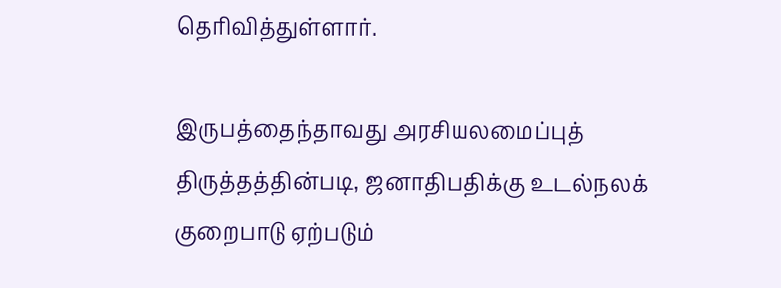தெரிவித்துள்ளார்.

இருபத்தைந்தாவது அரசியலமைப்புத் திருத்தத்தின்படி, ஜனாதிபதிக்கு உடல்நலக் குறைபாடு ஏற்படும்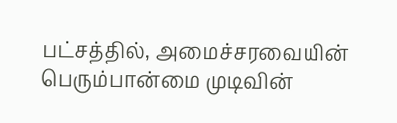பட்சத்தில், அமைச்சரவையின் பெரும்பான்மை முடிவின்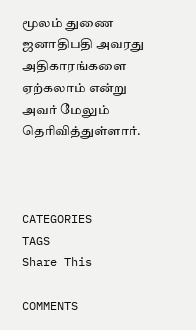மூலம் துணை ஜனாதிபதி அவரது அதிகாரங்களை ஏற்கலாம் என்று அவர் மேலும் தெரிவித்துள்ளார்.



CATEGORIES
TAGS
Share This

COMMENTS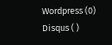Wordpress (0)
Disqus ( )